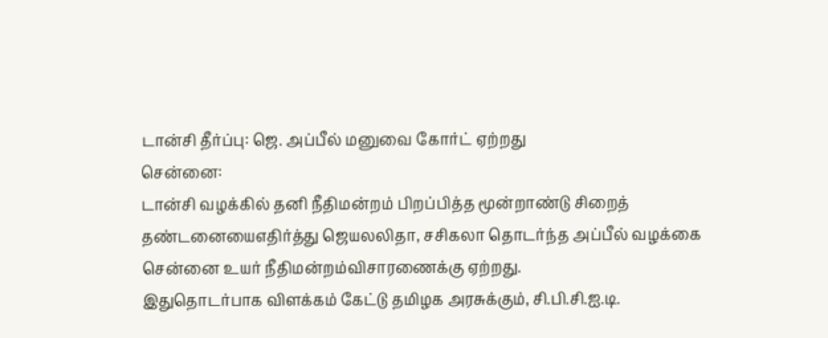டான்சி தீர்ப்பு: ஜெ. அப்பீல் மனுவை கோர்ட் ஏற்றது
சென்னை:
டான்சி வழக்கில் தனி நீதிமன்றம் பிறப்பித்த மூன்றாண்டு சிறைத் தண்டனையைஎதிர்த்து ஜெயலலிதா, சசிகலா தொடர்ந்த அப்பீல் வழக்கை சென்னை உயர் நீதிமன்றம்விசாரணைக்கு ஏற்றது.
இதுதொடர்பாக விளக்கம் கேட்டு தமிழக அரசுக்கும், சி.பி.சி.ஐ.டி.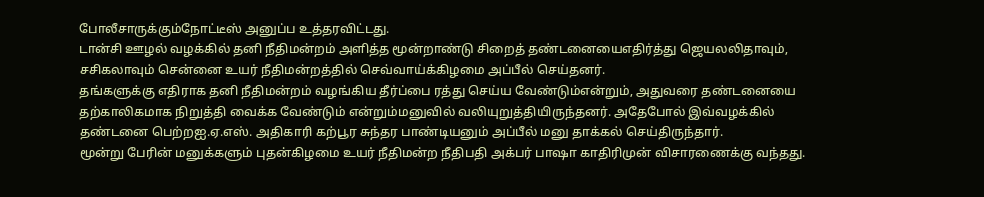போலீசாருக்கும்நோட்டீஸ் அனுப்ப உத்தரவிட்டது.
டான்சி ஊழல் வழக்கில் தனி நீதிமன்றம் அளித்த மூன்றாண்டு சிறைத் தண்டனையைஎதிர்த்து ஜெயலலிதாவும், சசிகலாவும் சென்னை உயர் நீதிமன்றத்தில் செவ்வாய்க்கிழமை அப்பீல் செய்தனர்.
தங்களுக்கு எதிராக தனி நீதிமன்றம் வழங்கிய தீர்ப்பை ரத்து செய்ய வேண்டும்என்றும், அதுவரை தண்டனையை தற்காலிகமாக நிறுத்தி வைக்க வேண்டும் என்றும்மனுவில் வலியுறுத்தியிருந்தனர். அதேபோல் இவ்வழக்கில் தண்டனை பெற்றஐ.ஏ.எஸ். அதிகாரி கற்பூர சுந்தர பாண்டியனும் அப்பீல் மனு தாக்கல் செய்திருந்தார்.
மூன்று பேரின் மனுக்களும் புதன்கிழமை உயர் நீதிமன்ற நீதிபதி அக்பர் பாஷா காதிரிமுன் விசாரணைக்கு வந்தது.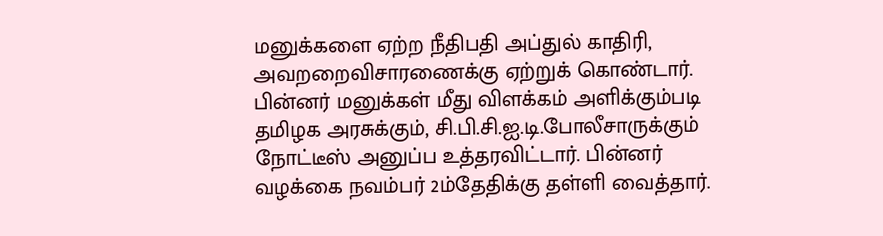மனுக்களை ஏற்ற நீதிபதி அப்துல் காதிரி, அவறறைவிசாரணைக்கு ஏற்றுக் கொண்டார்.
பின்னர் மனுக்கள் மீது விளக்கம் அளிக்கும்படி தமிழக அரசுக்கும், சி.பி.சி.ஐ.டி.போலீசாருக்கும் நோட்டீஸ் அனுப்ப உத்தரவிட்டார். பின்னர் வழக்கை நவம்பர் 2ம்தேதிக்கு தள்ளி வைத்தார்.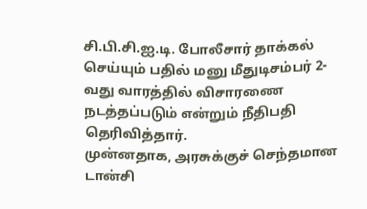சி.பி.சி.ஐ.டி. போலீசார் தாக்கல் செய்யும் பதில் மனு மீதுடிசம்பர் 2-வது வாரத்தில் விசாரணை நடத்தப்படும் என்றும் நீதிபதி தெரிவித்தார்.
முன்னதாக, அரசுக்குச் செந்தமான டான்சி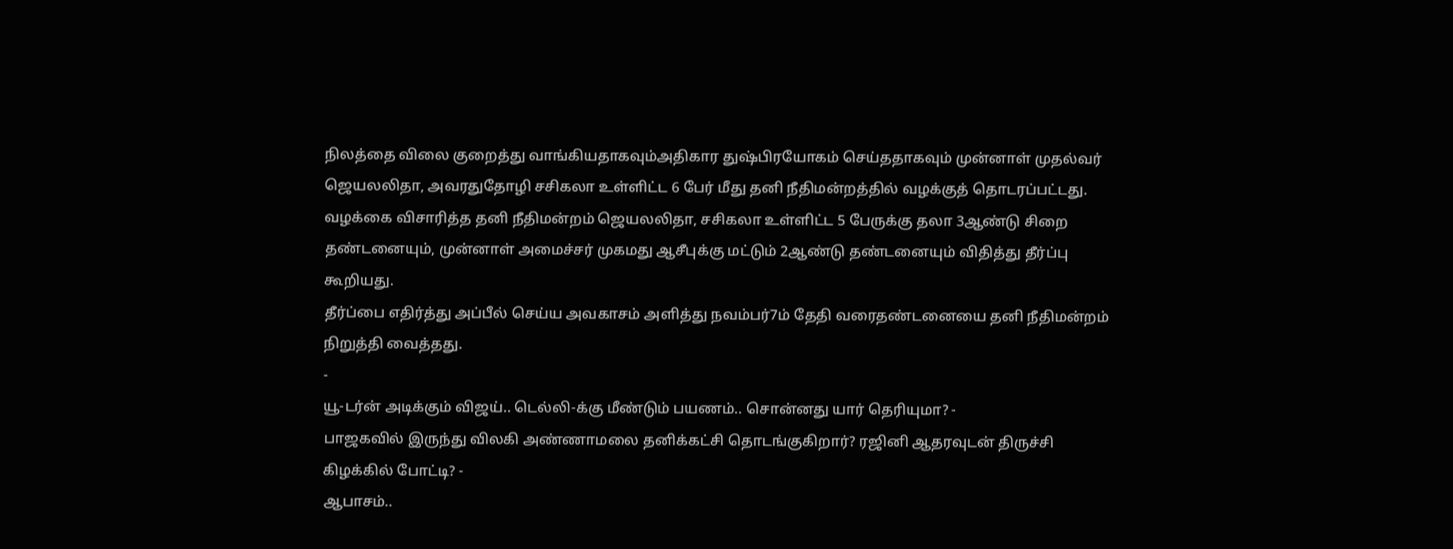நிலத்தை விலை குறைத்து வாங்கியதாகவும்அதிகார துஷ்பிரயோகம் செய்ததாகவும் முன்னாள் முதல்வர் ஜெயலலிதா, அவரதுதோழி சசிகலா உள்ளிட்ட 6 பேர் மீது தனி நீதிமன்றத்தில் வழக்குத் தொடரப்பட்டது.
வழக்கை விசாரித்த தனி நீதிமன்றம் ஜெயலலிதா, சசிகலா உள்ளிட்ட 5 பேருக்கு தலா 3ஆண்டு சிறை தண்டனையும், முன்னாள் அமைச்சர் முகமது ஆசீபுக்கு மட்டும் 2ஆண்டு தண்டனையும் விதித்து தீர்ப்பு கூறியது.
தீர்ப்பை எதிர்த்து அப்பீல் செய்ய அவகாசம் அளித்து நவம்பர்7ம் தேதி வரைதண்டனையை தனி நீதிமன்றம் நிறுத்தி வைத்தது.
-
யூ-டர்ன் அடிக்கும் விஜய்.. டெல்லி-க்கு மீண்டும் பயணம்.. சொன்னது யார் தெரியுமா? -
பாஜகவில் இருந்து விலகி அண்ணாமலை தனிக்கட்சி தொடங்குகிறார்? ரஜினி ஆதரவுடன் திருச்சி கிழக்கில் போட்டி? -
ஆபாசம்..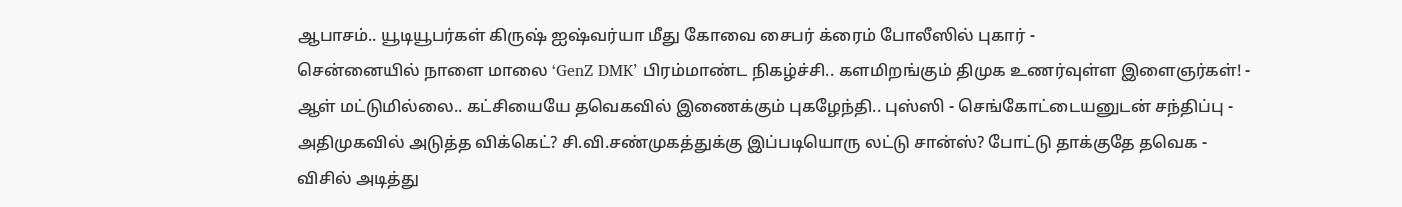ஆபாசம்.. யூடியூபர்கள் கிருஷ் ஐஷ்வர்யா மீது கோவை சைபர் க்ரைம் போலீஸில் புகார் -
சென்னையில் நாளை மாலை ‘GenZ DMK’ பிரம்மாண்ட நிகழ்ச்சி.. களமிறங்கும் திமுக உணர்வுள்ள இளைஞர்கள்! -
ஆள் மட்டுமில்லை.. கட்சியையே தவெகவில் இணைக்கும் புகழேந்தி.. புஸ்ஸி - செங்கோட்டையனுடன் சந்திப்பு -
அதிமுகவில் அடுத்த விக்கெட்? சி.வி.சண்முகத்துக்கு இப்படியொரு லட்டு சான்ஸ்? போட்டு தாக்குதே தவெக -
விசில் அடித்து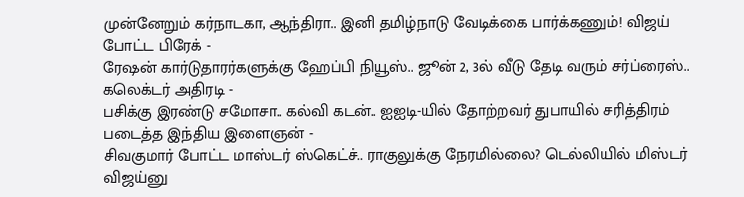முன்னேறும் கர்நாடகா, ஆந்திரா.. இனி தமிழ்நாடு வேடிக்கை பார்க்கணும்! விஜய் போட்ட பிரேக் -
ரேஷன் கார்டுதாரர்களுக்கு ஹேப்பி நியூஸ்.. ஜூன் 2, 3ல் வீடு தேடி வரும் சர்ப்ரைஸ்.. கலெக்டர் அதிரடி -
பசிக்கு இரண்டு சமோசா.. கல்வி கடன்.. ஐஐடி-யில் தோற்றவர் துபாயில் சரித்திரம் படைத்த இந்திய இளைஞன் -
சிவகுமார் போட்ட மாஸ்டர் ஸ்கெட்ச்.. ராகுலுக்கு நேரமில்லை? டெல்லியில் மிஸ்டர் விஜய்னு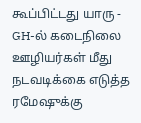கூப்பிட்டது யாரு -
GH-ல் கடைநிலை ஊழியர்கள் மீது நடவடிக்கை எடுத்த ரமேஷுக்கு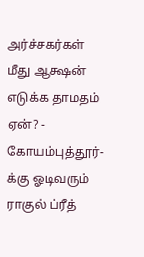அர்ச்சகர்கள் மீது ஆக்ஷன் எடுக்க தாமதம் ஏன்? -
கோயம்புத்தூர்-க்கு ஓடிவரும் ராகுல் ப்ரீத்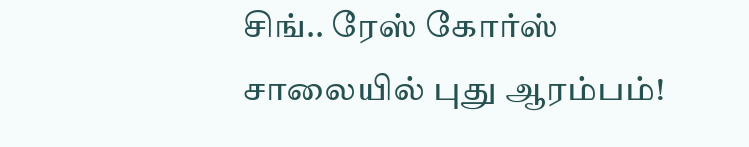சிங்.. ரேஸ் கோர்ஸ் சாலையில் புது ஆரம்பம்!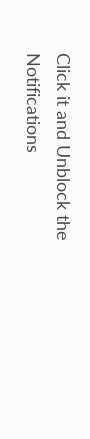Click it and Unblock the Notifications